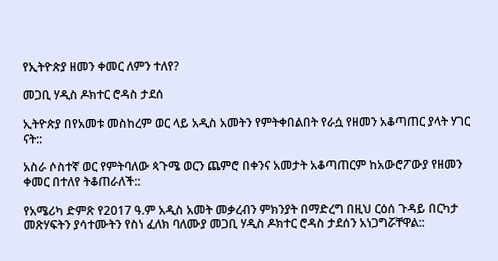የኢትዮጵያ ዘመን ቀመር ለምን ተለየ?

መጋቢ ሃዲስ ዶክተር ሮዳስ ታደሰ

ኢትዮጵያ በየአመቱ መስከረም ወር ላይ አዲስ አመትን የምትቀበልበት የራሷ የዘመን አቆጣጠር ያላት ሃገር ናት::

አስራ ሶስተኛ ወር የምትባለው ጳጉሜ ወርን ጨምሮ በቀንና አመታት አቆጣጠርም ከአውሮፖውያ የዘመን ቀመር በተለየ ትቆጠራለች::

የአሜሪካ ድምጽ የ2017 ዓ.ም አዲስ አመት መቃረብን ምክንያት በማድረግ በዚህ ርዕሰ ጉዳይ በርካታ መጽሃፍትን ያሳተሙትን የስነ ፈለክ ባለሙያ መጋቢ ሃዲስ ዶክተር ሮዳስ ታደሰን አነጋግሯቸዋል::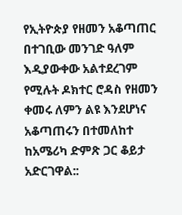የኢትዮጵያ የዘመን አቆጣጠር በተገቢው መንገድ ዓለም እዲያውቀው አልተደረገም የሚሉት ዶክተር ሮዳስ የዘመን ቀመሩ ለምን ልዩ እንደሆነና አቆጣጠሩን በተመለከተ ከአሜሪካ ድምጽ ጋር ቆይታ አድርገዋል::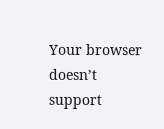Your browser doesn’t support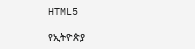HTML5

የኢትዮጵያ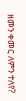ዘመን ቀመር ለምን ተለየ?